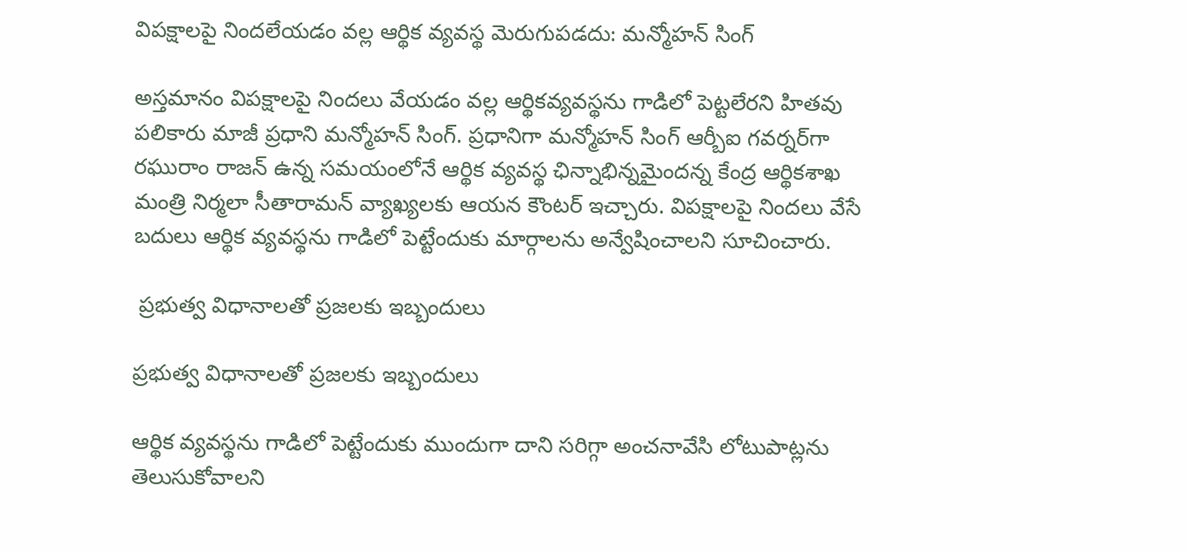విపక్షాలపై నిందలేయడం వల్ల ఆర్థిక వ్యవస్థ మెరుగుపడదు: మన్మోహన్ సింగ్

అస్తమానం విపక్షాలపై నిందలు వేయడం వల్ల ఆర్థికవ్యవస్థను గాడిలో పెట్టలేరని హితవు పలికారు మాజీ ప్రధాని మన్మోహన్ సింగ్. ప్రధానిగా మన్మోహన్ సింగ్ ఆర్బీఐ గవర్నర్‌గా రఘురాం రాజన్ ఉన్న సమయంలోనే ఆర్థిక వ్యవస్థ ఛిన్నాభిన్నమైందన్న కేంద్ర ఆర్థికశాఖ మంత్రి నిర్మలా సీతారామన్ వ్యాఖ్యలకు ఆయన కౌంటర్ ఇచ్చారు. విపక్షాలపై నిందలు వేసే బదులు ఆర్థిక వ్యవస్థను గాడిలో పెట్టేందుకు మార్గాలను అన్వేషించాలని సూచించారు.

 ప్రభుత్వ విధానాలతో ప్రజలకు ఇబ్బందులు

ప్రభుత్వ విధానాలతో ప్రజలకు ఇబ్బందులు

ఆర్థిక వ్యవస్థను గాడిలో పెట్టేందుకు ముందుగా దాని సరిగ్గా అంచనావేసి లోటుపాట్లను తెలుసుకోవాలని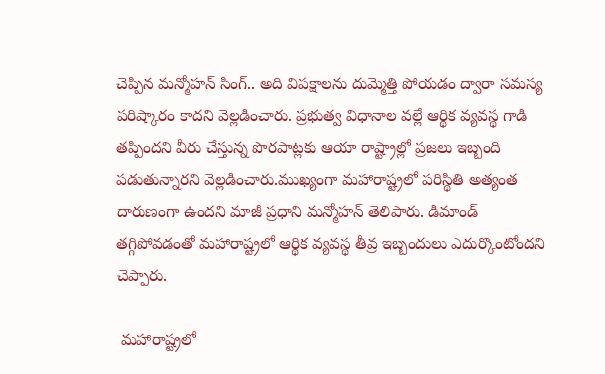చెప్పిన మన్మోహన్ సింగ్.. అది విపక్షాలను దుమ్మెత్తి పోయడం ద్వారా సమస్య పరిష్కారం కాదని వెల్లడించారు. ప్రభుత్వ విధానాల వల్లే ఆర్థిక వ్యవస్థ గాడి తప్పిందని వీరు చేస్తున్న పొరపాట్లకు ఆయా రాష్ట్రాల్లో ప్రజలు ఇబ్బంది పడుతున్నారని వెల్లడించారు.ముఖ్యంగా మహారాష్ట్రలో పరిస్థితి అత్యంత దారుణంగా ఉందని మాజీ ప్రధాని మన్మోహన్ తెలిపారు. డిమాండ్‌ తగ్గిపోవడంతో మహారాష్ట్రలో ఆర్థిక వ్యవస్థ తీవ్ర ఇబ్బందులు ఎదుర్కొంటోందని చెప్పారు.

 మహారాష్ట్రలో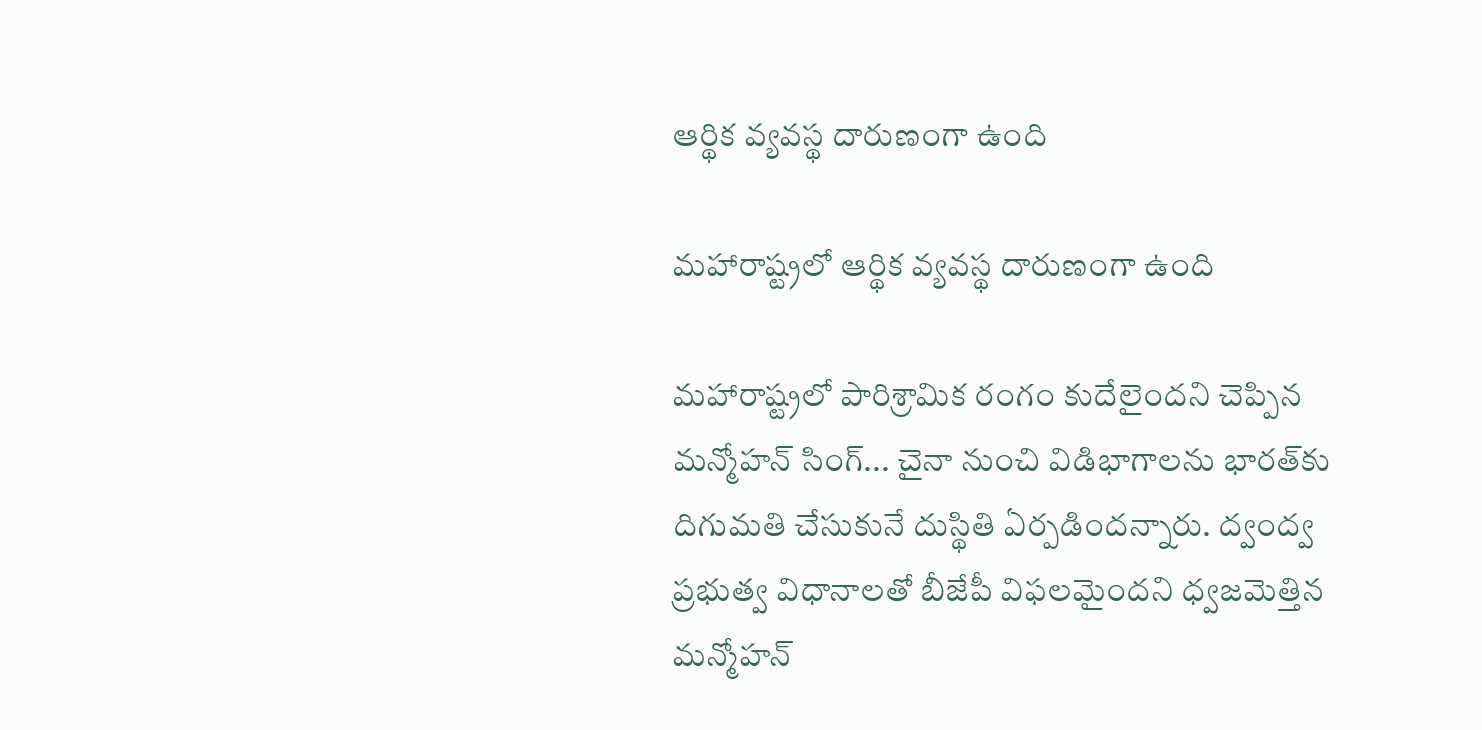ఆర్థిక వ్యవస్థ దారుణంగా ఉంది

మహారాష్ట్రలో ఆర్థిక వ్యవస్థ దారుణంగా ఉంది

మహారాష్ట్రలో పారిశ్రామిక రంగం కుదేలైందని చెప్పిన మన్మోహన్ సింగ్... చైనా నుంచి విడిభాగాలను భారత్‌కు దిగుమతి చేసుకునే దుస్థితి ఏర్పడిందన్నారు. ద్వంద్వ ప్రభుత్వ విధానాలతో బీజేపీ విఫలమైందని ధ్వజమెత్తిన మన్మోహన్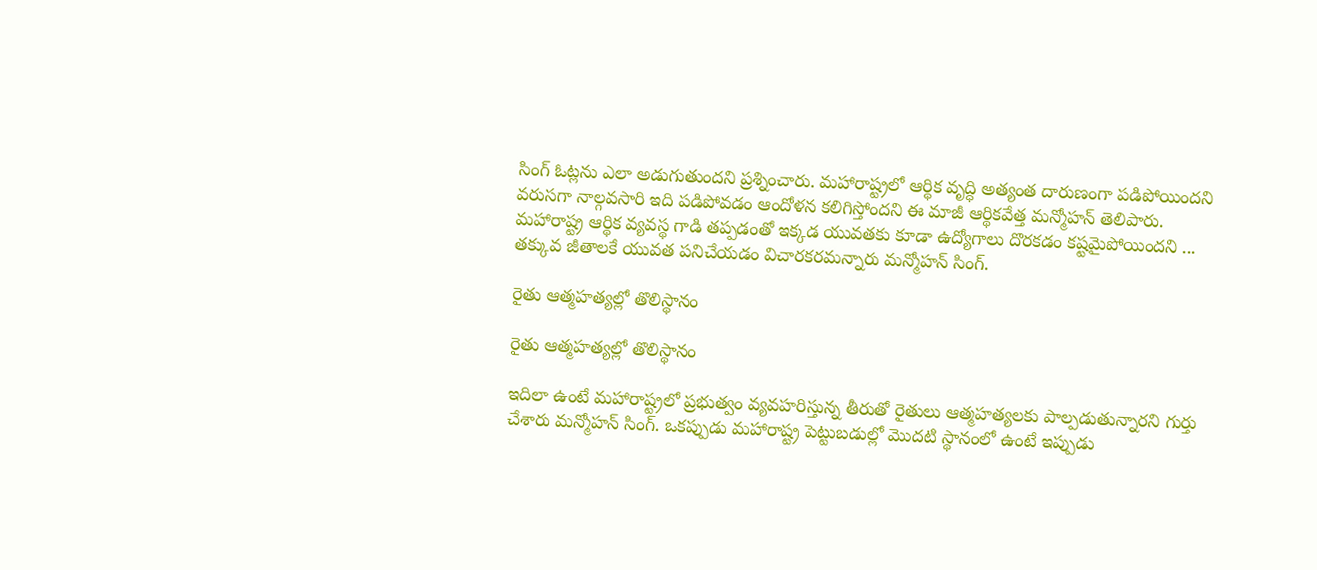సింగ్ ఓట్లను ఎలా అడుగుతుందని ప్రశ్నించారు. మహారాష్ట్రలో ఆర్థిక వృద్ధి అత్యంత దారుణంగా పడిపోయిందని వరుసగా నాల్గవసారి ఇది పడిపోవడం ఆందోళన కలిగిస్తోందని ఈ మాజీ ఆర్థికవేత్త మన్మోహన్ తెలిపారు. మహారాష్ట్ర ఆర్థిక వ్యవస్థ గాడి తప్పడంతో ఇక్కడ యువతకు కూడా ఉద్యోగాలు దొరకడం కష్టమైపోయిందని ... తక్కువ జీతాలకే యువత పనిచేయడం విచారకరమన్నారు మన్మోహన్ సింగ్.

రైతు ఆత్మహత్యల్లో తొలిస్థానం

రైతు ఆత్మహత్యల్లో తొలిస్థానం

ఇదిలా ఉంటే మహారాష్ట్రలో ప్రభుత్వం వ్యవహరిస్తున్న తీరుతో రైతులు ఆత్మహత్యలకు పాల్పడుతున్నారని గుర్తు చేశారు మన్మోహన్ సింగ్. ఒకప్పుడు మహారాష్ట్ర పెట్టుబడుల్లో మొదటి స్థానంలో ఉంటే ఇప్పుడు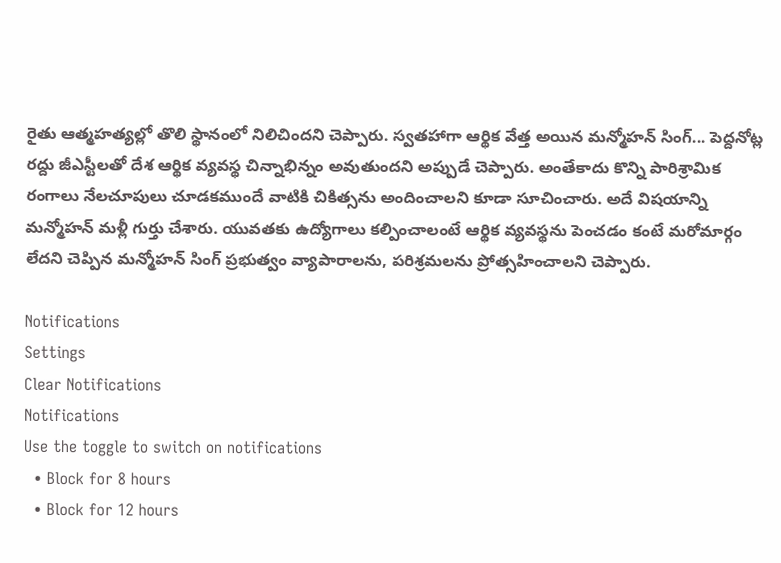రైతు ఆత్మహత్యల్లో తొలి స్థానంలో నిలిచిందని చెప్పారు. స్వతహాగా ఆర్థిక వేత్త అయిన మన్మోహన్ సింగ్... పెద్దనోట్ల రద్దు జీఎస్టీలతో దేశ ఆర్థిక వ్యవస్థ చిన్నాభిన్నం అవుతుందని అప్పుడే చెప్పారు. అంతేకాదు కొన్ని పారిశ్రామిక రంగాలు నేలచూపులు చూడకముందే వాటికి చికిత్సను అందించాలని కూడా సూచించారు. అదే విషయాన్ని మన్మోహన్ మళ్లీ గుర్తు చేశారు. యువతకు ఉద్యోగాలు కల్పించాలంటే ఆర్థిక వ్యవస్థను పెంచడం కంటే మరోమార్గం లేదని చెప్పిన మన్మోహన్ సింగ్ ప్రభుత్వం వ్యాపారాలను, పరిశ్రమలను ప్రోత్సహించాలని చెప్పారు.

Notifications
Settings
Clear Notifications
Notifications
Use the toggle to switch on notifications
  • Block for 8 hours
  • Block for 12 hours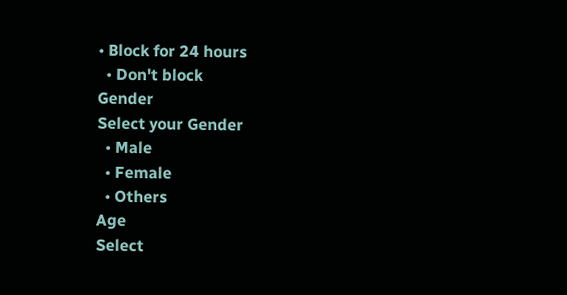• Block for 24 hours
  • Don't block
Gender
Select your Gender
  • Male
  • Female
  • Others
Age
Select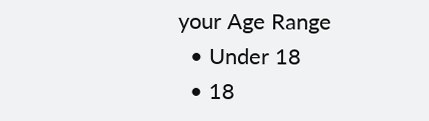your Age Range
  • Under 18
  • 18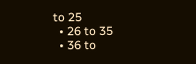to 25
  • 26 to 35
  • 36 to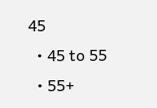45
  • 45 to 55
  • 55+